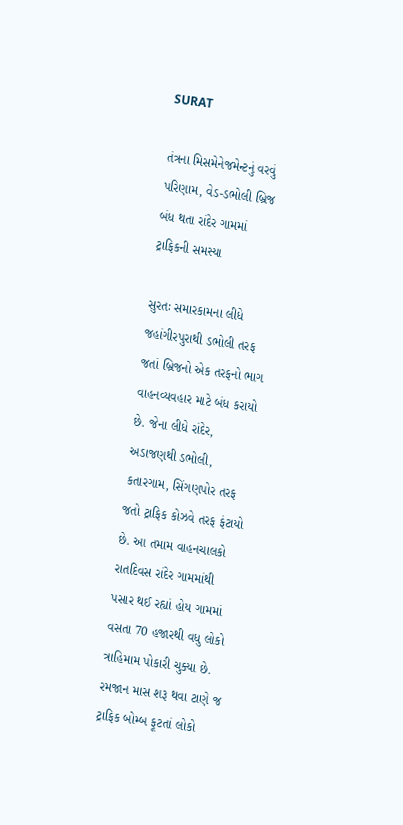SURAT

તંત્રના મિસમેનેજમેન્ટનું વરવું પરિણામ, વેડ-ડભોલી બ્રિજ બંધ થતા રાંદેર ગામમાં ટ્રાફિકની સમસ્યા

સુરતઃ સમારકામના લીધે જહાંગીરપુરાથી ડભોલી તરફ જતાં બ્રિજનો એક તરફનો ભાગ વાહનવ્યવહાર માટે બંધ કરાયો છે. જેના લીધે રાંદેર, અડાજણથી ડભોલી, કતારગામ, સિંગણપોર તરફ જતો ટ્રાફિક કોઝવે તરફ ફંટાયો છે. આ તમામ વાહનચાલકો રાતદિવસ રાંદેર ગામમાંથી પસાર થઈ રહ્યાં હોય ગામમાં વસતા 70 હજારથી વધુ લોકો ત્રાહિમામ પોકારી ચુક્યા છે. રમજાન માસ શરૂ થવા ટાણે જ ટ્રાફિક બોમ્બ ફૂટતાં લોકો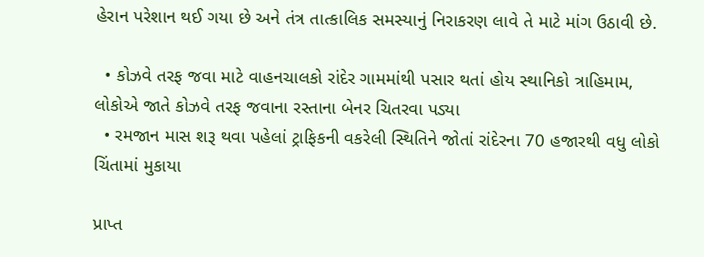હેરાન પરેશાન થઈ ગયા છે અને તંત્ર તાત્કાલિક સમસ્યાનું નિરાકરણ લાવે તે માટે માંગ ઉઠાવી છે.

  • કોઝવે તરફ જવા માટે વાહનચાલકો રાંદેર ગામમાંથી પસાર થતાં હોય સ્થાનિકો ત્રાહિમામ, લોકોએ જાતે કોઝવે તરફ જવાના રસ્તાના બેનર ચિતરવા પડ્યા
  • રમજાન માસ શરૂ થવા પહેલાં ટ્રાફિકની વકરેલી સ્થિતિને જોતાં રાંદેરના 70 હજારથી વધુ લોકો ચિંતામાં મુકાયા

પ્રાપ્ત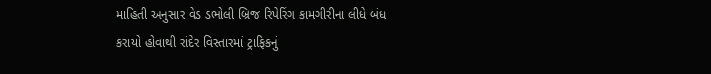માહિતી અનુસાર વેડ ડભોલી બ્રિજ રિપેરિંગ કામગીરીના લીધે બંધ કરાયો હોવાથી રાંદેર વિસ્તારમાં ટ્રાફિકનું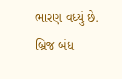ભારણ વધ્યું છે. બ્રિજ બંધ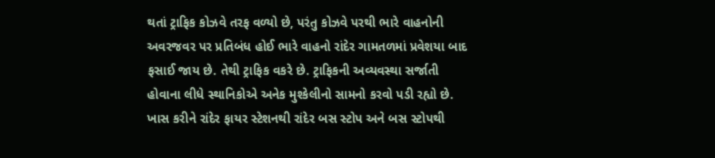થતાં ટ્રાફિક કોઝવે તરફ વળ્યો છે, પરંતુ કોઝવે પરથી ભારે વાહનોની અવરજવર પર પ્રતિબંધ હોઈ ભારે વાહનો રાંદેર ગામતળમાં પ્રવેશયા બાદ ફસાઈ જાય છે. તેથી ટ્રાફિક વકરે છે. ટ્રાફિકની અવ્યવસ્થા સર્જાતી હોવાના લીધે સ્થાનિકોએ અનેક મુશ્કેલીનો સામનો કરવો પડી રહ્યો છે. ખાસ કરીને રાંદેર ફાયર સ્ટેશનથી રાંદેર બસ સ્ટોપ અને બસ સ્ટોપથી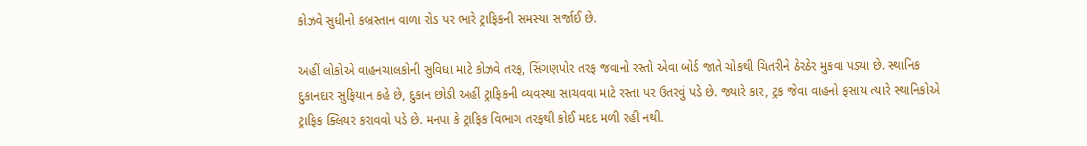કોઝવે સુધીનો કબ્રસ્તાન વાળા રોડ પર ભારે ટ્રાફિકની સમસ્યા સર્જાઈ છે.

અહીં લોકોએ વાહનચાલકોની સુવિધા માટે કોઝવે તરફ, સિંગણપોર તરફ જવાનો રસ્તો એવા બોર્ડ જાતે ચોકથી ચિતરીને ઠેરઠેર મુકવા પડ્યા છે. સ્થાનિક દુકાનદાર સુફિયાન કહે છે, દુકાન છોડી અહીં ટ્રાફિકની વ્યવસ્થા સાચવવા માટે રસ્તા પર ઉતરવું પડે છે. જ્યારે કાર, ટ્રક જેવા વાહનો ફસાય ત્યારે સ્થાનિકોએ ટ્રાફિક ક્લિયર કરાવવો પડે છે. મનપા કે ટ્રાફિક વિભાગ તરફથી કોઈ મદદ મળી રહી નથી.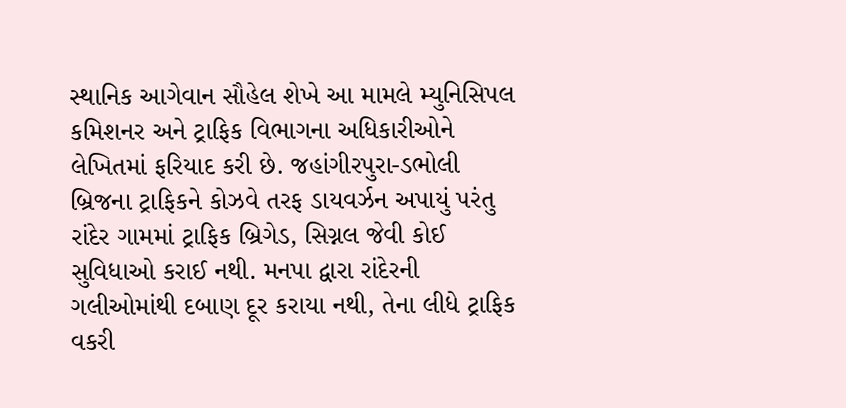સ્થાનિક આગેવાન સૌહેલ શેખે આ મામલે મ્યુનિસિપલ કમિશનર અને ટ્રાફિક વિભાગના અધિકારીઓને લેખિતમાં ફરિયાદ કરી છે. જહાંગીરપુરા-ડભોલી બ્રિજના ટ્રાફિકને કોઝવે તરફ ડાયવર્ઝન અપાયું પરંતુ રાંદેર ગામમાં ટ્રાફિક બ્રિગેડ, સિગ્નલ જેવી કોઈ સુવિધાઓ કરાઈ નથી. મનપા દ્વારા રાંદેરની ગલીઓમાંથી દબાણ દૂર કરાયા નથી, તેના લીધે ટ્રાફિક વકરી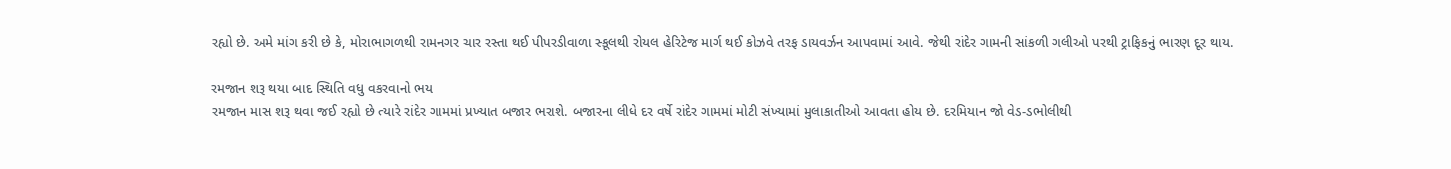રહ્યો છે. અમે માંગ કરી છે કે, મોરાભાગળથી રામનગર ચાર રસ્તા થઈ પીપરડીવાળા સ્કૂલથી રોયલ હેરિટેજ માર્ગ થઈ કોઝવે તરફ ડાયવર્ઝન આપવામાં આવે. જેથી રાંદેર ગામની સાંકળી ગલીઓ પરથી ટ્રાફિકનું ભારણ દૂર થાય.

રમજાન શરૂ થયા બાદ સ્થિતિ વધુ વકરવાનો ભય
રમજાન માસ શરૂ થવા જઈ રહ્યો છે ત્યારે રાંદેર ગામમાં પ્રખ્યાત બજાર ભરાશે. બજારના લીધે દર વર્ષે રાંદેર ગામમાં મોટી સંખ્યામાં મુલાકાતીઓ આવતા હોય છે. દરમિયાન જો વેડ-ડભોલીથી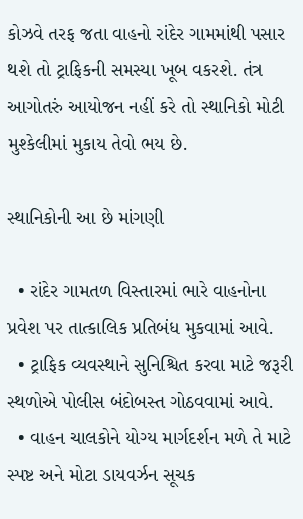કોઝવે તરફ જતા વાહનો રાંદેર ગામમાંથી પસાર થશે તો ટ્રાફિકની સમસ્યા ખૂબ વકરશે. તંત્ર આગોતરું આયોજન નહીં કરે તો સ્થાનિકો મોટી મુશ્કેલીમાં મુકાય તેવો ભય છે.

સ્થાનિકોની આ છે માંગણી

  • રાંદેર ગામતળ વિસ્તારમાં ભારે વાહનોના પ્રવેશ પર તાત્કાલિક પ્રતિબંધ મુકવામાં આવે.
  • ટ્રાફિક વ્યવસ્થાને સુનિશ્ચિત કરવા માટે જરૂરી સ્થળોએ પોલીસ બંદોબસ્ત ગોઠવવામાં આવે.
  • વાહન ચાલકોને યોગ્ય માર્ગદર્શન મળે તે માટે સ્પષ્ટ અને મોટા ડાયવર્ઝન સૂચક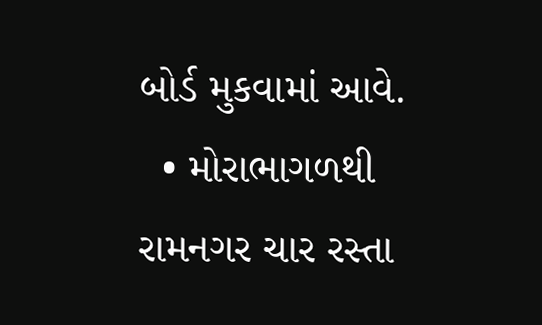બોર્ડ મુકવામાં આવે.
  • મોરાભાગળથી રામનગર ચાર રસ્તા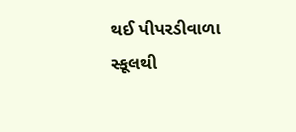થઈ પીપરડીવાળા સ્કૂલથી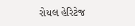રોયલ હેરિટેજ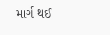માર્ગ થઈ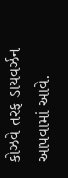કોઝવે તરફ ડાયવર્ઝન આપવામાં આવે.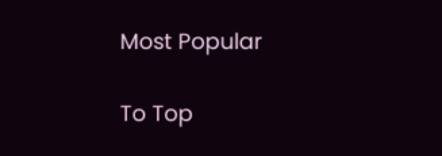Most Popular

To Top